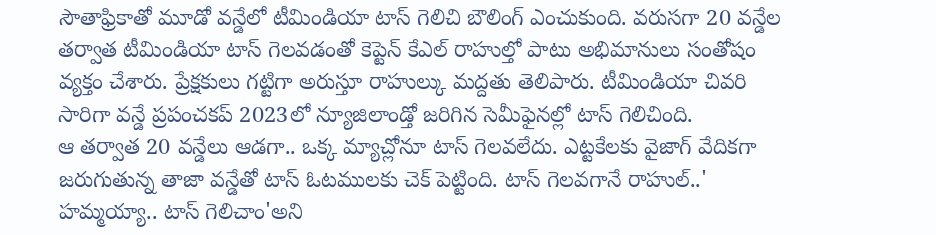సౌతాఫ్రికాతో మూడో వన్డేలో టీమిండియా టాస్ గెలిచి బౌలింగ్ ఎంచుకుంది. వరుసగా 20 వన్డేల తర్వాత టీమిండియా టాస్ గెలవడంతో కెప్టెన్ కేఎల్ రాహుల్తో పాటు అభిమానులు సంతోషం వ్యక్తం చేశారు. ప్రేక్షకులు గట్టిగా అరుస్తూ రాహుల్కు మద్దతు తెలిపారు. టీమిండియా చివరి సారిగా వన్డే ప్రపంచకప్ 2023లో న్యూజిలాండ్తో జరిగిన సెమీఫైనల్లో టాస్ గెలిచింది.
ఆ తర్వాత 20 వన్డేలు ఆడగా.. ఒక్క మ్యాచ్లోనూ టాస్ గెలవలేదు. ఎట్టకేలకు వైజాగ్ వేదికగా జరుగుతున్న తాజా వన్డేతో టాస్ ఓటములకు చెక్ పెట్టింది. టాస్ గెలవగానే రాహుల్..' హమ్మయ్యా.. టాస్ గెలిచాం'అని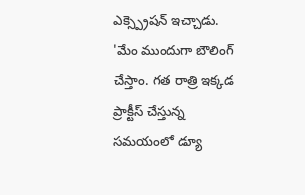ఎక్స్ప్రెషన్ ఇచ్చాడు.
'మేం ముందుగా బౌలింగ్ చేస్తాం. గత రాత్రి ఇక్కడ ప్రాక్టీస్ చేస్తున్న సమయంలో డ్యూ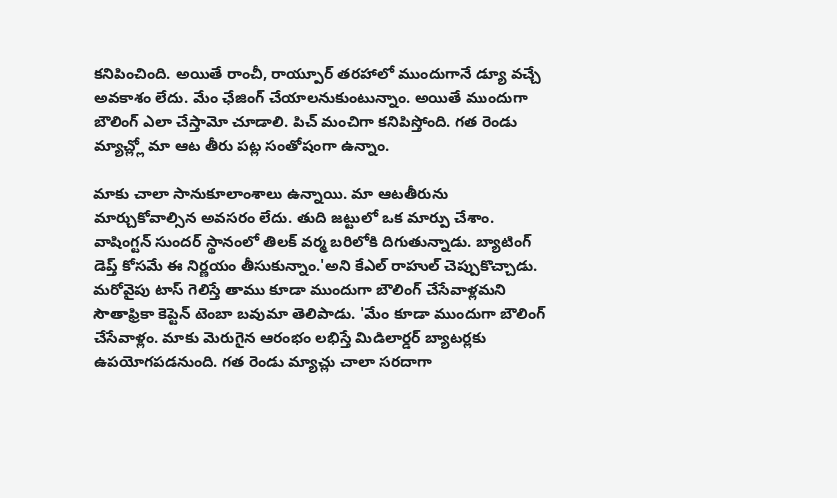కనిపించింది. అయితే రాంచీ, రాయ్పూర్ తరహాలో ముందుగానే డ్యూ వచ్చే అవకాశం లేదు. మేం ఛేజింగ్ చేయాలనుకుంటున్నాం. అయితే ముందుగా బౌలింగ్ ఎలా చేస్తామో చూడాలి. పిచ్ మంచిగా కనిపిస్తోంది. గత రెండు మ్యాచ్ల్లో మా ఆట తీరు పట్ల సంతోషంగా ఉన్నాం.

మాకు చాలా సానుకూలాంశాలు ఉన్నాయి. మా ఆటతీరును మార్చుకోవాల్సిన అవసరం లేదు. తుది జట్టులో ఒక మార్పు చేశాం. వాషింగ్టన్ సుందర్ స్థానంలో తిలక్ వర్మ బరిలోకి దిగుతున్నాడు. బ్యాటింగ్ డెప్త్ కోసమే ఈ నిర్ణయం తీసుకున్నాం.'అని కేఎల్ రాహుల్ చెప్పుకొచ్చాడు.
మరోవైపు టాస్ గెలిస్తే తాము కూడా ముందుగా బౌలింగ్ చేసేవాళ్లమని సౌతాఫ్రికా కెప్టెన్ టెంబా బవుమా తెలిపాడు. 'మేం కూడా ముందుగా బౌలింగ్ చేసేవాళ్లం. మాకు మెరుగైన ఆరంభం లభిస్తే మిడిలార్డర్ బ్యాటర్లకు ఉపయోగపడనుంది. గత రెండు మ్యాచ్లు చాలా సరదాగా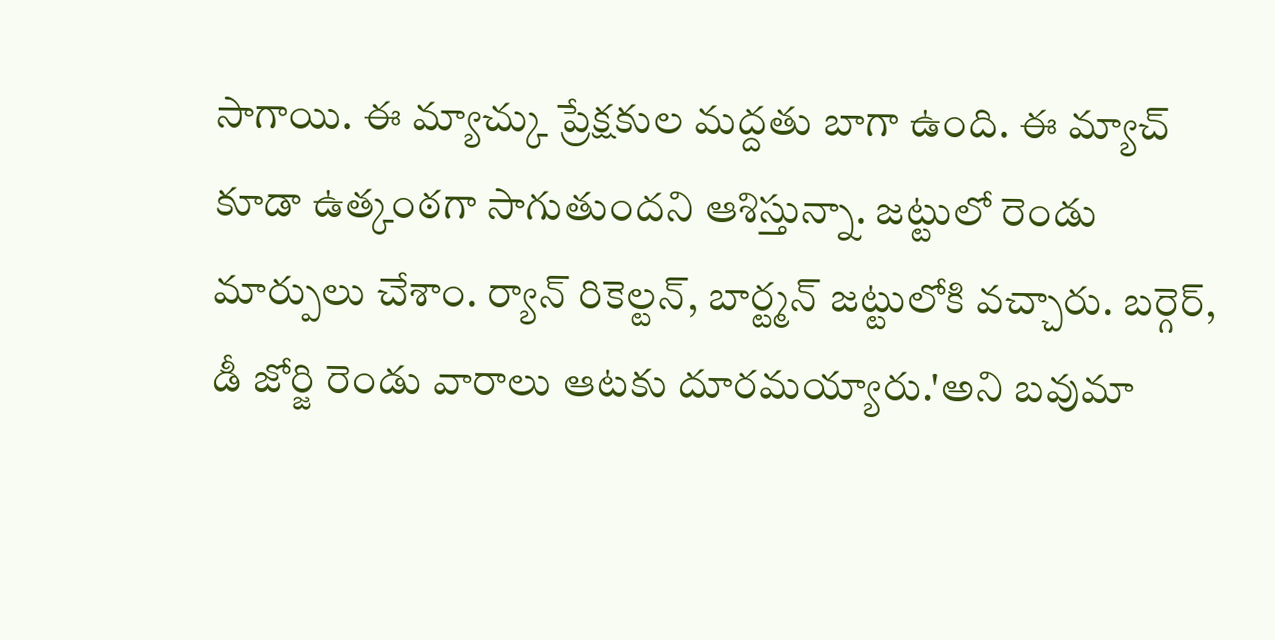సాగాయి. ఈ మ్యాచ్కు ప్రేక్షకుల మద్దతు బాగా ఉంది. ఈ మ్యాచ్ కూడా ఉత్కంఠగా సాగుతుందని ఆశిస్తున్నా. జట్టులో రెండు మార్పులు చేశాం. ర్యాన్ రికెల్టన్, బార్ట్మన్ జట్టులోకి వచ్చారు. బర్గెర్, డీ జోర్జి రెండు వారాలు ఆటకు దూరమయ్యారు.'అని బవుమా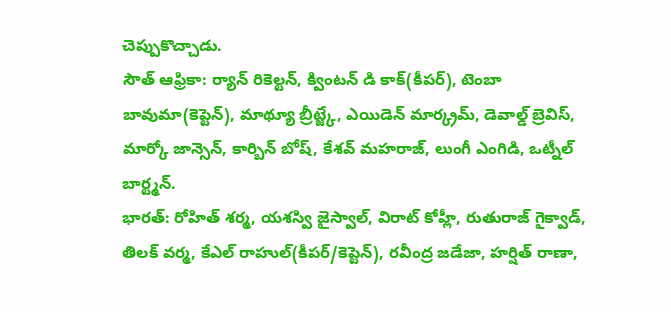చెప్పుకొచ్చాడు.
సౌత్ ఆఫ్రికా: ర్యాన్ రికెల్టన్, క్వింటన్ డి కాక్(కీపర్), టెంబా బావుమా(కెప్టెన్), మాథ్యూ బ్రీట్జ్కే, ఎయిడెన్ మార్క్రమ్, డెవాల్డ్ బ్రెవిస్, మార్కో జాన్సెన్, కార్బిన్ బోష్, కేశవ్ మహరాజ్, లుంగీ ఎంగిడి, ఒట్నీల్ బార్ట్మన్.
భారత్: రోహిత్ శర్మ, యశస్వి జైస్వాల్, విరాట్ కోహ్లీ, రుతురాజ్ గైక్వాడ్, తిలక్ వర్మ, కేఎల్ రాహుల్(కీపర్/కెప్టెన్), రవీంద్ర జడేజా, హర్షిత్ రాణా,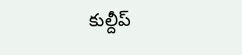కుల్దీప్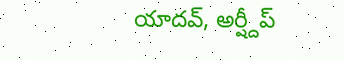యాదవ్, అర్ష్దీప్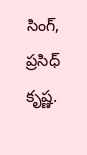సింగ్, ప్రసిధ్ కృష్ణ.